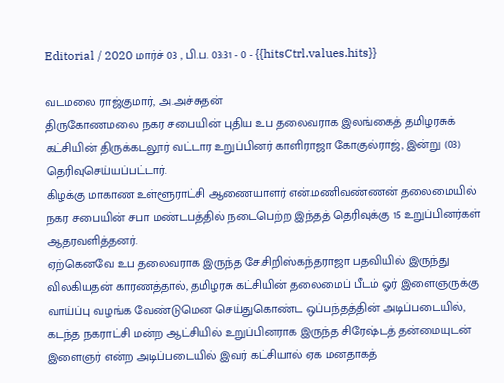Editorial / 2020 மார்ச் 03 , பி.ப. 03:31 - 0 - {{hitsCtrl.values.hits}}

வடமலை ராஜ்குமார், அ.அச்சுதன்
திருகோணமலை நகர சபையின் புதிய உப தலைவராக இலங்கைத் தமிழரசுக் கட்சியின் திருக்கடலூர் வட்டார உறுப்பினர் காளிராஜா கோகுல்ராஜ், இன்று (03) தெரிவுசெய்யப்பட்டார்.
கிழக்கு மாகாண உள்ளூராட்சி ஆணையாளர் என்.மணிவண்ணன் தலைமையில் நகர சபையின் சபா மண்டபத்தில் நடைபெற்ற இந்தத் தெரிவுக்கு 15 உறுப்பினர்கள் ஆதரவளித்தனர்.
ஏற்கெனவே உப தலைவராக இருந்த சே.சிறிஸ்கந்தராஜா பதவியில் இருந்து விலகியதன் காரணத்தால், தமிழரசு கட்சியின் தலைமைப் பீடம் ஓர் இளைஞருக்கு வாய்ப்பு வழங்க வேண்டுமென செய்துகொண்ட ஒப்பந்தத்தின் அடிப்படையில், கடந்த நகராட்சி மன்ற ஆட்சியில் உறுப்பினராக இருந்த சிரேஷ்டத் தன்மையுடன் இளைஞர் என்ற அடிப்படையில் இவர் கட்சியால் ஏக மனதாகத்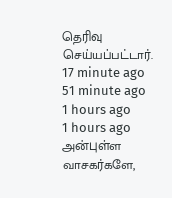தெரிவு செய்யப்பட்டார்.
17 minute ago
51 minute ago
1 hours ago
1 hours ago
அன்புள்ள வாசகர்களே,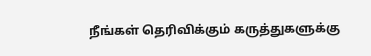நீங்கள் தெரிவிக்கும் கருத்துகளுக்கு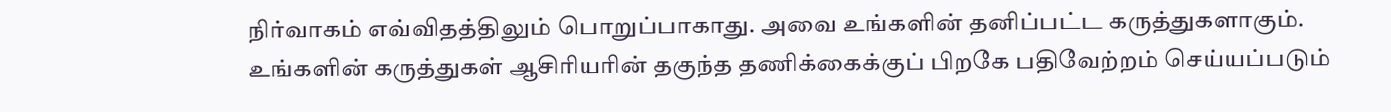நிர்வாகம் எவ்விதத்திலும் பொறுப்பாகாது. அவை உங்களின் தனிப்பட்ட கருத்துகளாகும். உங்களின் கருத்துகள் ஆசிரியரின் தகுந்த தணிக்கைக்குப் பிறகே பதிவேற்றம் செய்யப்படும்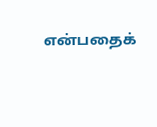என்பதைக்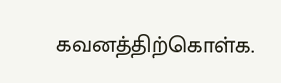கவனத்திற்கொள்க.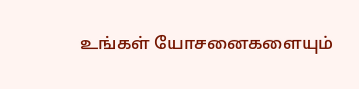உங்கள் யோசனைகளையும்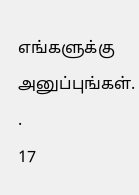எங்களுக்கு அனுப்புங்கள். .
17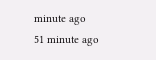minute ago
51 minute ago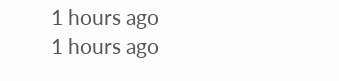1 hours ago
1 hours ago